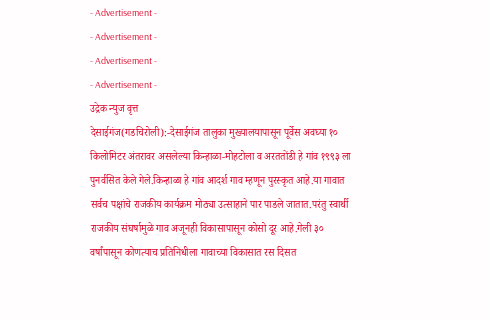- Advertisement -
- Advertisement -
- Advertisement -
- Advertisement -
उद्रेक न्युज वृत्त
देसाईगंज(गडचिरोली):-देसाईगंज तालुका मुख्यालयापासून पूर्वेस अवघ्या १० किलोमिटर अंतरावर असलेल्या किन्हाळा-मोहटोला व अरततोंडी हे गांव १९९३ ला पुनर्वसित केले गेले.किन्हाळा हे गांव आदर्श गाव म्हणून पुरस्कृत आहे.या गावात सर्वच पक्षांचे राजकीय कार्यक्रम मोठ्या उत्साहाने पार पाडले जातात.परंतु स्वार्थी राजकीय संघर्षामुळे गाव अजूनही विकासापासून कोसो दूर आहे.गेली ३० वर्षांपासून कोणत्याच प्रतिनिधीला गावाच्या विकासात रस दिसत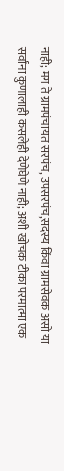नाही; मग ते ग्रामपंचायत सरपंच, उपसरपंच,सदस्य किंवा ग्रामसेवक असो या सर्वांना कुणालाही कसलेही देणेघेणे नाही; अशी खोचक टीका परमात्मा एक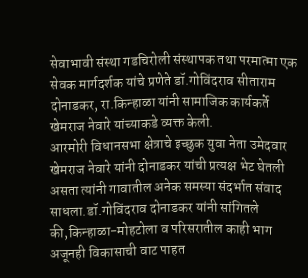सेवाभावी संस्था गडचिरोली संस्थापक तथा परमात्मा एक सेवक मार्गदर्शक यांचे प्रणेते डॉ.गोविंदराव सीताराम दोनाडकर, रा.किन्हाळा यांनी सामाजिक कार्यकर्ते खेमराज नेवारे यांच्याकडे व्यक्त केली.
आरमोरी विधानसभा क्षेत्राचे इच्छुक युवा नेता उमेदवार खेमराज नेवारे यांनी दोनाडकर यांची प्रत्यक्ष भेट घेतली असता त्यांनी गावातील अनेक समस्या संदर्भात संवाद साधला.डॉ.गोविंदराव दोनाडकर यांनी सांगितले की,किन्हाळा-मोहटोला व परिसरातील काही भाग अजूनही विकासाची वाट पाहत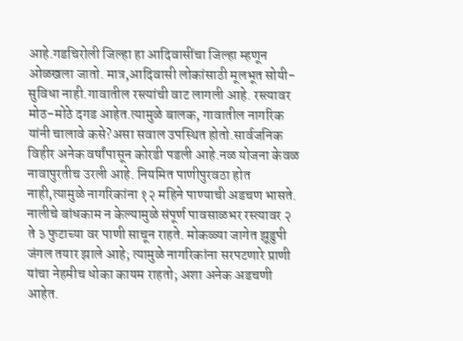आहे.गडचिरोली जिल्हा हा आदिवासींचा जिल्हा म्हणून ओळखला जातो. मात्र,आदिवासी लोकांसाठी मूलभूत सोयी- सुविधा नाही.गावातील रस्त्यांची वाट लागली आहे. रस्त्यावर मोठ-मोठे दगड आहेत.त्यामुळे बालक, गावातील नागरिक यांनी चालावे कसे?असा सवाल उपस्थित होतो.सार्वजनिक विहीर अनेक वर्षांपासून कोरडी पडली आहे.नळ योजना केवळ नावापुरतीच उरली आहे. नियमित पाणीपुरवठा होत नाही,त्यामुळे नागरिकांना १२ महिने पाण्याची अडचण भासते. नालीचे बांधकाम न केल्यामुळे संपूर्ण पावसाळभर रस्त्यावर २ ते ३ फुटाच्या वर पाणी साचून राहते. मोकळ्या जागेत झूडुपी जंगल तयार झाले आहे; त्यामुळे नागरिकांना सरपटणारे प्राणी यांचा नेहमीच धोका कायम राहतो; अशा अनेक अडचणी आहेत.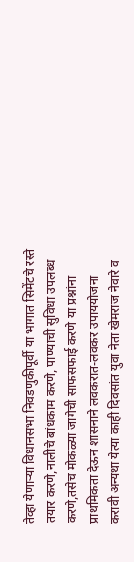तेव्हा येणाऱ्या विधानसभा निवडणुकीपूर्वी या भागात सिमेंटचे रस्ते तयार करणे,नालीचे बांधकाम करणे, पाण्याची सुविधा उपलब्ध करणे,तसेच मोकळ्या जागेची साफसफाई करणे या प्रश्नांना प्राथमिकता देऊन शासनाने लवकरात-लवकर उपाययोजना करावी अन्यथा येत्या काही दिवसांत युवा नेता खेमराज नेवारे व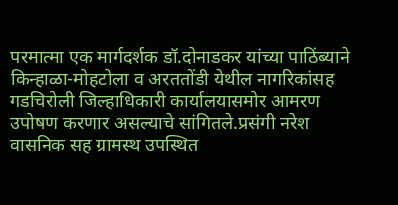परमात्मा एक मार्गदर्शक डॉ.दोनाडकर यांच्या पाठिंब्याने किन्हाळा-मोहटोला व अरततोंडी येथील नागरिकांसह गडचिरोली जिल्हाधिकारी कार्यालयासमोर आमरण उपोषण करणार असल्याचे सांगितले.प्रसंगी नरेश वासनिक सह ग्रामस्थ उपस्थित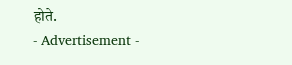होते.
- Advertisement -